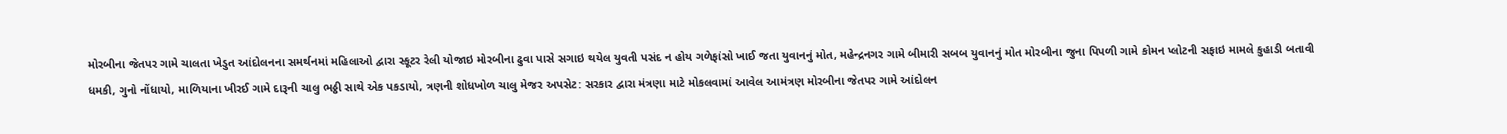મોરબીના જેતપર ગામે ચાલતા ખેડુત આંદોલનના સમર્થનમાં મહિલાઓ દ્વારા સ્કૂટર રેલી યોજાઇ મોરબીના ઢુવા પાસે સગાઇ થયેલ યુવતી પસંદ ન હોય ગળેફાંસો ખાઈ જતા યુવાનનું મોત, મહેન્દ્રનગર ગામે બીમારી સબબ યુવાનનું મોત મોરબીના જુના પિપળી ગામે કોમન પ્લોટની સફાઇ મામલે કુહાડી બતાવી ધમકી, ગુનો નોંધાયો, માળિયાના ખીરઈ ગામે દારૂની ચાલુ ભઠ્ઠી સાથે એક પકડાયો, ત્રણની શોધખોળ ચાલુ મેજર અપસેટ: સરકાર દ્વારા મંત્રણા માટે મોકલવામાં આવેલ આમંત્રણ મોરબીના જેતપર ગામે આંદોલન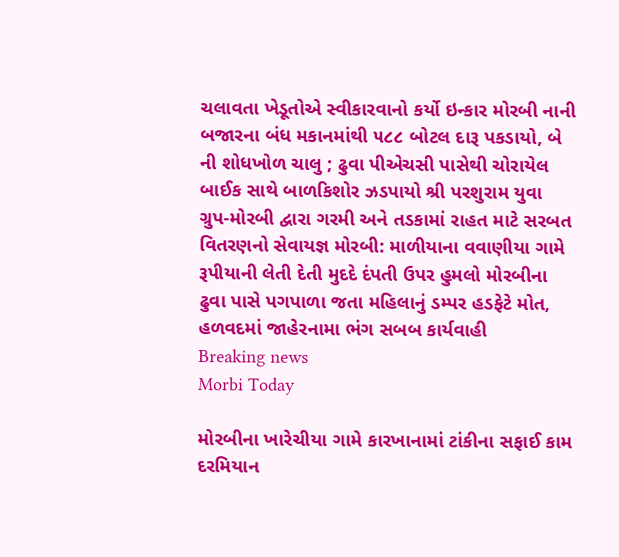ચલાવતા ખેડૂતોએ સ્વીકારવાનો કર્યો ઇન્કાર મોરબી નાની બજારના બંધ મકાનમાંથી ૫૮૮ બોટલ દારૂ પકડાયો, બે ની શોધખોળ ચાલુ ; ઢુવા પીએચસી પાસેથી ચોરાયેલ બાઈક સાથે બાળકિશોર ઝડપાયો શ્રી પરશુરામ યુવા ગ્રુપ-મોરબી દ્વારા ગરમી અને તડકામાં રાહત માટે સરબત વિતરણનો સેવાયજ્ઞ મોરબી: માળીયાના વવાણીયા ગામે રૂપીયાની લેતી દેતી મુદદે દંપતી ઉપર હુમલો મોરબીના ઢુવા પાસે પગપાળા જતા મહિલાનું ડમ્પર હડફેટે મોત, હળવદમાં જાહેરનામા ભંગ સબબ કાર્યવાહી
Breaking news
Morbi Today

મોરબીના ખારેચીયા ગામે કારખાનામાં ટાંકીના સફાઈ કામ દરમિયાન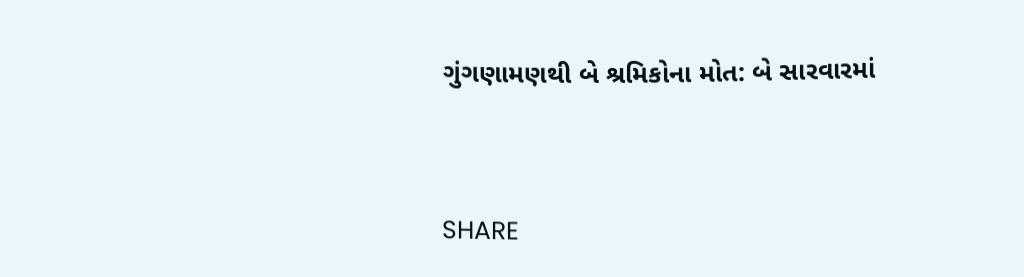ગુંગણામણથી બે શ્રમિકોના મોત: બે સારવારમાં


SHARE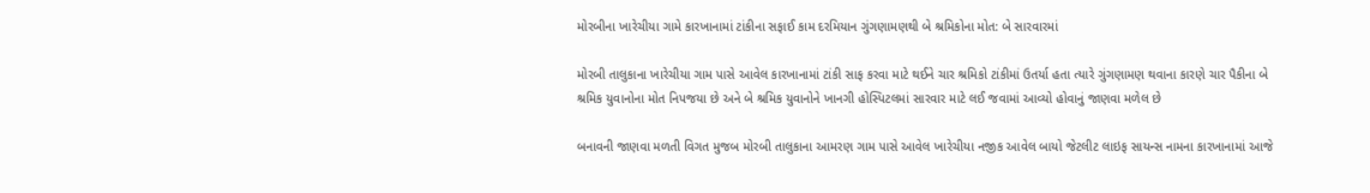મોરબીના ખારેચીયા ગામે કારખાનામાં ટાંકીના સફાઈ કામ દરમિયાન ગુંગણામણથી બે શ્રમિકોના મોત: બે સારવારમાં

મોરબી તાલુકાના ખારેચીયા ગામ પાસે આવેલ કારખાનામાં ટાંકી સાફ કરવા માટે થઈને ચાર શ્રમિકો ટાંકીમાં ઉતર્યા હતા ત્યારે ગુંગણામણ થવાના કારણે ચાર પૈકીના બે શ્રમિક યુવાનોના મોત નિપજયા છે અને બે શ્રમિક યુવાનોને ખાનગી હોસ્પિટલમાં સારવાર માટે લઈ જવામાં આવ્યો હોવાનું જાણવા મળેલ છે

બનાવની જાણવા મળતી વિગત મુજબ મોરબી તાલુકાના આમરણ ગામ પાસે આવેલ ખારેચીયા નજીક આવેલ બાયો જેટલીટ લાઇફ સાયન્સ નામના કારખાનામાં આજે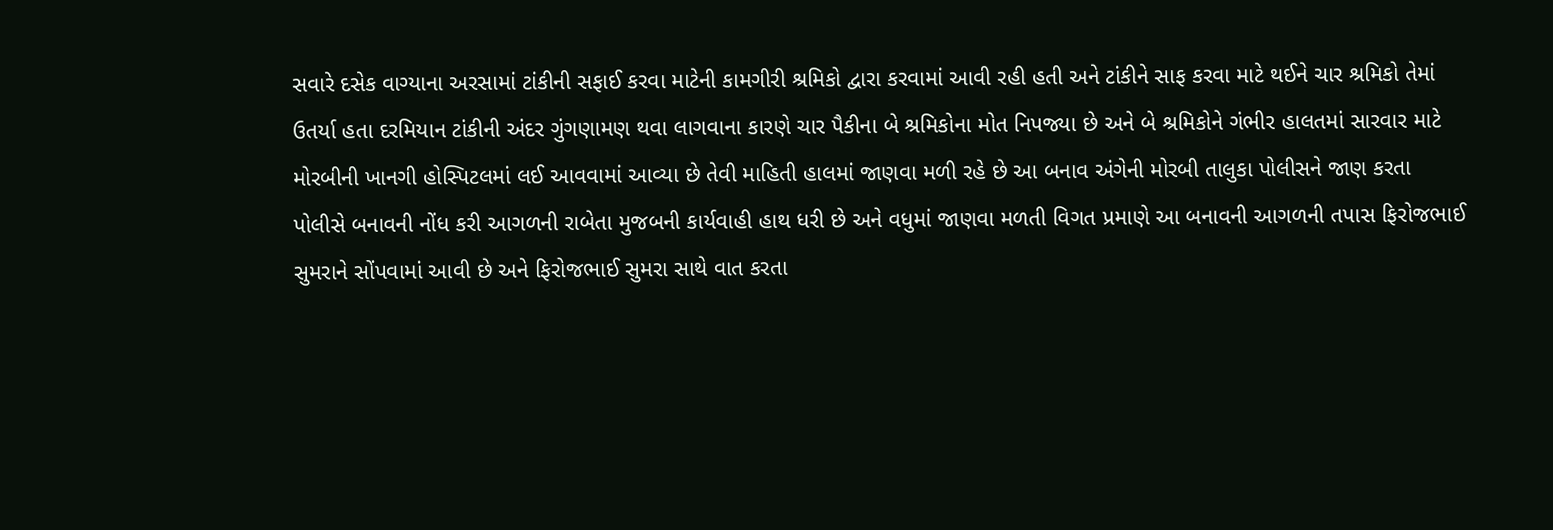સવારે દસેક વાગ્યાના અરસામાં ટાંકીની સફાઈ કરવા માટેની કામગીરી શ્રમિકો દ્વારા કરવામાં આવી રહી હતી અને ટાંકીને સાફ કરવા માટે થઈને ચાર શ્રમિકો તેમાં ઉતર્યા હતા દરમિયાન ટાંકીની અંદર ગુંગણામણ થવા લાગવાના કારણે ચાર પૈકીના બે શ્રમિકોના મોત નિપજ્યા છે અને બે શ્રમિકોને ગંભીર હાલતમાં સારવાર માટે મોરબીની ખાનગી હોસ્પિટલમાં લઈ આવવામાં આવ્યા છે તેવી માહિતી હાલમાં જાણવા મળી રહે છે આ બનાવ અંગેની મોરબી તાલુકા પોલીસને જાણ કરતા પોલીસે બનાવની નોંધ કરી આગળની રાબેતા મુજબની કાર્યવાહી હાથ ધરી છે અને વધુમાં જાણવા મળતી વિગત પ્રમાણે આ બનાવની આગળની તપાસ ફિરોજભાઈ સુમરાને સોંપવામાં આવી છે અને ફિરોજભાઈ સુમરા સાથે વાત કરતા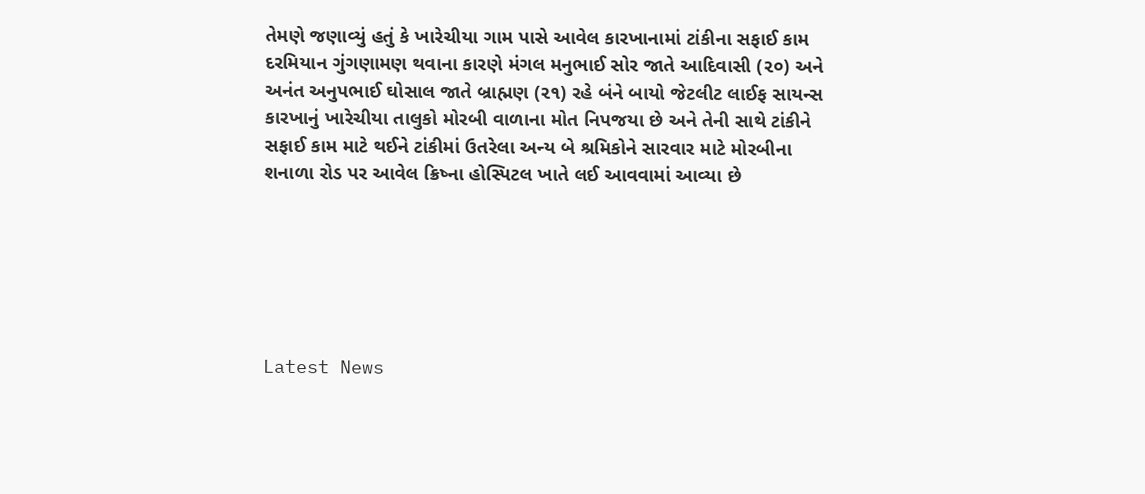તેમણે જણાવ્યું હતું કે ખારેચીયા ગામ પાસે આવેલ કારખાનામાં ટાંકીના સફાઈ કામ દરમિયાન ગુંગણામણ થવાના કારણે મંગલ મનુભાઈ સોર જાતે આદિવાસી (૨૦) અને અનંત અનુપભાઈ ઘોસાલ જાતે બ્રાહ્મણ (૨૧) રહે બંને બાયો જેટલીટ લાઈફ સાયન્સ કારખાનું ખારેચીયા તાલુકો મોરબી વાળાના મોત નિપજયા છે અને તેની સાથે ટાંકીને સફાઈ કામ માટે થઈને ટાંકીમાં ઉતરેલા અન્ય બે શ્રમિકોને સારવાર માટે મોરબીના શનાળા રોડ પર આવેલ ક્રિષ્ના હોસ્પિટલ ખાતે લઈ આવવામાં આવ્યા છે






Latest News